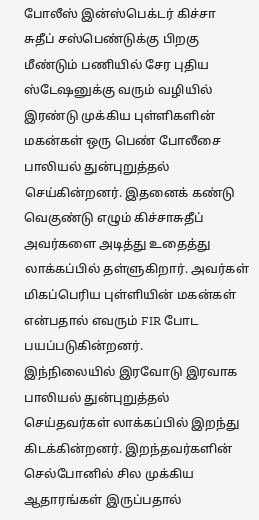போலீஸ் இன்ஸ்பெக்டர் கிச்சா சுதீப் சஸ்பெண்டுக்கு பிறகு மீண்டும் பணியில் சேர புதிய ஸ்டேஷனுக்கு வரும் வழியில் இரண்டு முக்கிய புள்ளிகளின் மகன்கள் ஒரு பெண் போலீசை பாலியல் துன்புறுத்தல் செய்கின்றனர். இதனைக் கண்டு வெகுண்டு எழும் கிச்சாசுதீப் அவர்களை அடித்து உதைத்து லாக்கப்பில் தள்ளுகிறார். அவர்கள் மிகப்பெரிய புள்ளியின் மகன்கள் என்பதால் எவரும் FIR போட பயப்படுகின்றனர்.
இந்நிலையில் இரவோடு இரவாக பாலியல் துன்புறுத்தல் செய்தவர்கள் லாக்கப்பில் இறந்து கிடக்கின்றனர். இறந்தவர்களின் செல்போனில் சில முக்கிய ஆதாரங்கள் இருப்பதால்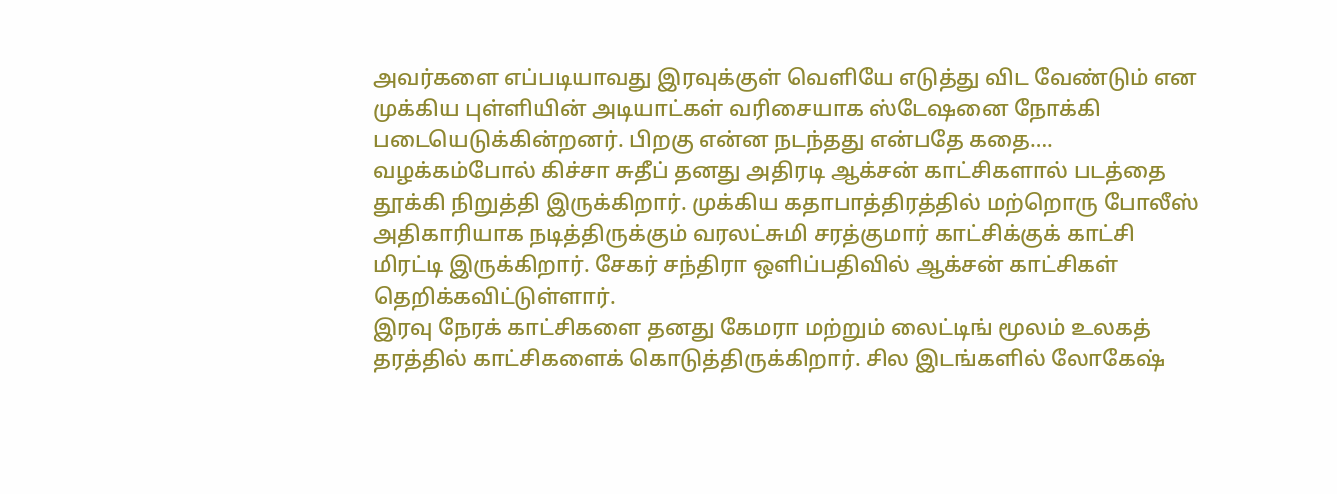அவர்களை எப்படியாவது இரவுக்குள் வெளியே எடுத்து விட வேண்டும் என முக்கிய புள்ளியின் அடியாட்கள் வரிசையாக ஸ்டேஷனை நோக்கி படையெடுக்கின்றனர். பிறகு என்ன நடந்தது என்பதே கதை….
வழக்கம்போல் கிச்சா சுதீப் தனது அதிரடி ஆக்சன் காட்சிகளால் படத்தை தூக்கி நிறுத்தி இருக்கிறார். முக்கிய கதாபாத்திரத்தில் மற்றொரு போலீஸ் அதிகாரியாக நடித்திருக்கும் வரலட்சுமி சரத்குமார் காட்சிக்குக் காட்சி மிரட்டி இருக்கிறார். சேகர் சந்திரா ஒளிப்பதிவில் ஆக்சன் காட்சிகள் தெறிக்கவிட்டுள்ளார்.
இரவு நேரக் காட்சிகளை தனது கேமரா மற்றும் லைட்டிங் மூலம் உலகத் தரத்தில் காட்சிகளைக் கொடுத்திருக்கிறார். சில இடங்களில் லோகேஷ்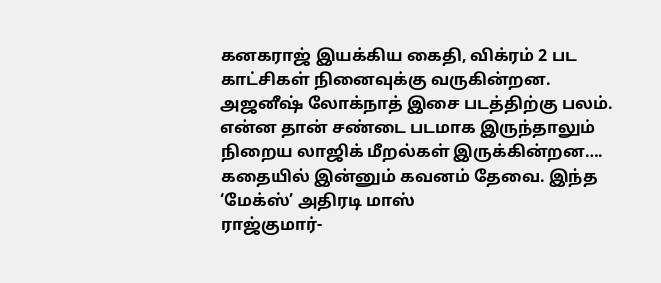கனகராஜ் இயக்கிய கைதி, விக்ரம் 2 பட காட்சிகள் நினைவுக்கு வருகின்றன. அஜனீஷ் லோக்நாத் இசை படத்திற்கு பலம்.
என்ன தான் சண்டை படமாக இருந்தாலும் நிறைய லாஜிக் மீறல்கள் இருக்கின்றன…. கதையில் இன்னும் கவனம் தேவை. இந்த ‘மேக்ஸ்’ அதிரடி மாஸ்
ராஜ்குமார்-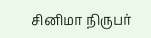சினிமா நிருபர்